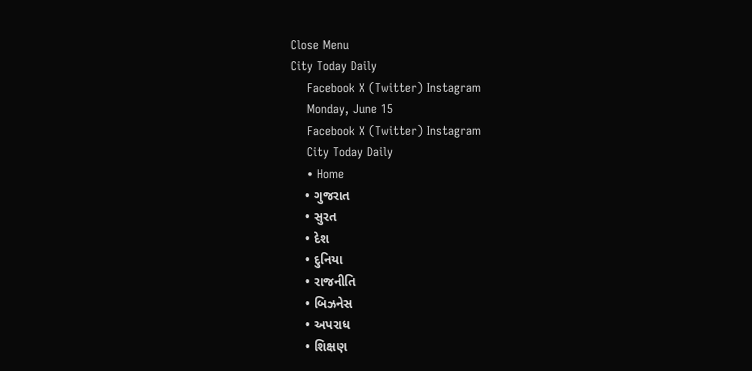Close Menu
City Today Daily
    Facebook X (Twitter) Instagram
    Monday, June 15
    Facebook X (Twitter) Instagram
    City Today Daily
    • Home
    • ગુજરાત
    • સુરત
    • દેશ
    • દુનિયા
    • રાજનીતિ
    • બિઝનેસ
    • અપરાધ
    • શિક્ષણ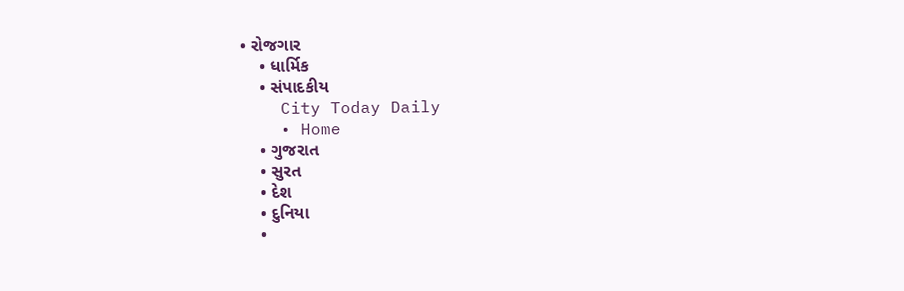• રોજગાર
    • ધાર્મિક
    • સંપાદકીય
    City Today Daily
    • Home
    • ગુજરાત
    • સુરત
    • દેશ
    • દુનિયા
    •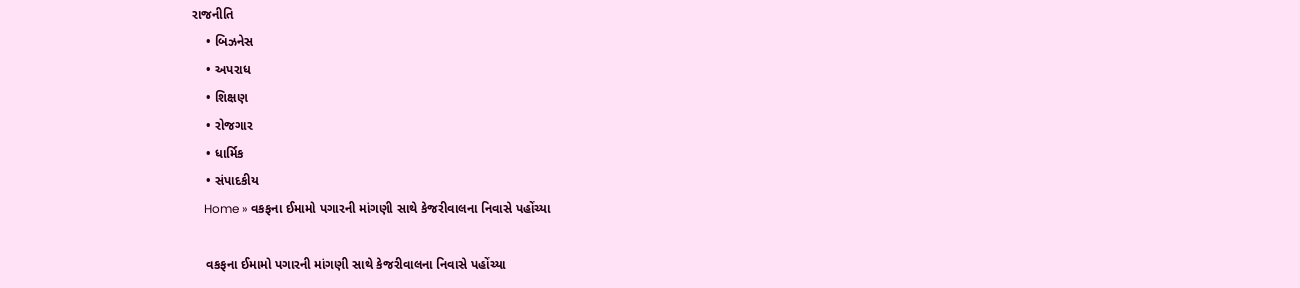રાજનીતિ
    • બિઝનેસ
    • અપરાધ
    • શિક્ષણ
    • રોજગાર
    • ધાર્મિક
    • સંપાદકીય
    Home » વકફના ઈમામો પગારની માંગણી સાથે કેજરીવાલના નિવાસે પહોંચ્યા

    વકફના ઈમામો પગારની માંગણી સાથે કેજરીવાલના નિવાસે પહોંચ્યા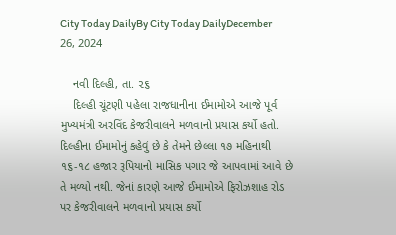City Today DailyBy City Today DailyDecember 26, 2024

    નવી દિલ્હી, તા. ૨૬
    દિલ્હી ચૂંટણી પહેલા રાજધાનીના ઈમામોએ આજે પૂર્વ મુખ્યમંત્રી અરવિંદ કેજરીવાલને મળવાનો પ્રયાસ કર્યો હતો. દિલ્હીના ઈમામોનું કહેવું છે કે તેમને છેલ્લા ૧૭ મહિનાથી ૧૬-૧૮ હજાર રૂપિયાનો માસિક પગાર જે આપવામાં આવે છે તે મળ્યો નથી. જેનાં કારણે આજે ઈમામોએ ફિરોઝશાહ રોડ પર કેજરીવાલને મળવાનો પ્રયાસ કર્યો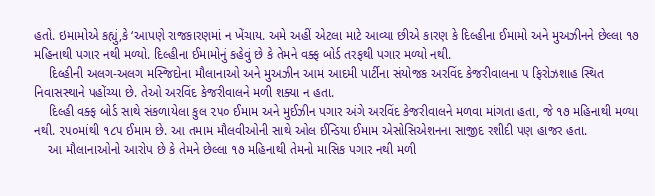હતો. ઇમામોએ કહ્યું,કે ‘આપણે રાજકારણમાં ન ખેંચાય. અમે અહીં એટલા માટે આવ્યા છીએ કારણ કે દિલ્હીના ઈમામો અને મુઅઝીનને છેલ્લા ૧૭ મહિનાથી પગાર નથી મળ્યો. દિલ્હીના ઈમામોનું કહેવું છે કે તેમને વક્ફ બોર્ડ તરફથી પગાર મળ્યો નથી.
    દિલ્હીની અલગ-અલગ મસ્જિદોના મૌલાનાઓ અને મુઅઝીન આમ આદમી પાર્ટીના સંયોજક અરવિંદ કેજરીવાલના ૫ ફિરોઝશાહ સ્થિત નિવાસસ્થાને પહોંચ્યા છે. તેઓ અરવિંદ કેજરીવાલને મળી શક્યા ન હતા.
    દિલ્હી વક્ફ બોર્ડ સાથે સંકળાયેલા કુલ ૨૫૦ ઈમામ અને મુઈઝીન પગાર અંગે અરવિંદ કેજરીવાલને મળવા માંગતા હતા, જે ૧૭ મહિનાથી મળ્યા નથી. ૨૫૦માંથી ૧૮૫ ઈમામ છે. આ તમામ મૌલવીઓની સાથે ઓલ ઈન્ડિયા ઈમામ એસોસિએશનના સાજીદ રશીદી પણ હાજર હતા.
    આ મૌલાનાઓનો આરોપ છે કે તેમને છેલ્લા ૧૭ મહિનાથી તેમનો માસિક પગાર નથી મળી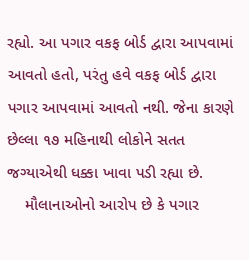રહ્યો. આ પગાર વકફ બોર્ડ દ્વારા આપવામાં આવતો હતો, પરંતુ હવે વકફ બોર્ડ દ્વારા પગાર આપવામાં આવતો નથી. જેના કારણે છેલ્લા ૧૭ મહિનાથી લોકોને સતત જગ્યાએથી ધક્કા ખાવા પડી રહ્યા છે.
    મૌલાનાઓનો આરોપ છે કે પગાર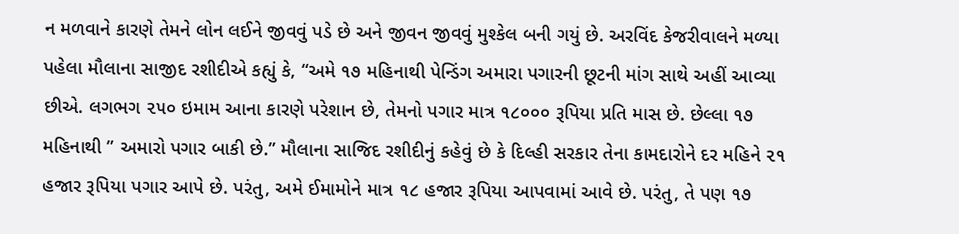ન મળવાને કારણે તેમને લોન લઈને જીવવું પડે છે અને જીવન જીવવું મુશ્કેલ બની ગયું છે. અરવિંદ કેજરીવાલને મળ્યા પહેલા મૌલાના સાજીદ રશીદીએ કહ્યું કે, “અમે ૧૭ મહિનાથી પેન્ડિંગ અમારા પગારની છૂટની માંગ સાથે અહીં આવ્યા છીએ. લગભગ ૨૫૦ ઇમામ આના કારણે પરેશાન છે, તેમનો પગાર માત્ર ૧૮૦૦૦ રૂપિયા પ્રતિ માસ છે. છેલ્લા ૧૭ મહિનાથી ” અમારો પગાર બાકી છે.” મૌલાના સાજિદ રશીદીનું કહેવું છે કે દિલ્હી સરકાર તેના કામદારોને દર મહિને ૨૧ હજાર રૂપિયા પગાર આપે છે. પરંતુ, અમે ઈમામોને માત્ર ૧૮ હજાર રૂપિયા આપવામાં આવે છે. પરંતુ, તે પણ ૧૭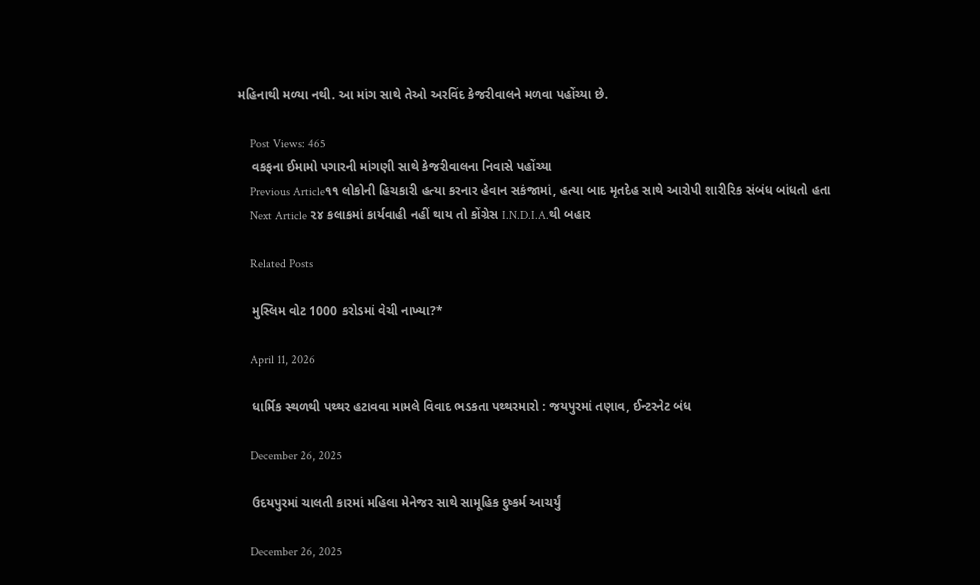મહિનાથી મળ્યા નથી. આ માંગ સાથે તેઓ અરવિંદ કેજરીવાલને મળવા પહોંચ્યા છે.

    Post Views: 465
    વકફના ઈમામો પગારની માંગણી સાથે કેજરીવાલના નિવાસે પહોંચ્યા
    Previous Article૧૧ લોકોની હિચકારી હત્યા કરનાર હેવાન સકંજામાં, હત્યા બાદ મૃતદેહ સાથે આરોપી શારીરિક સંબંધ બાંધતો હતા
    Next Article ૨૪ કલાકમાં કાર્યવાહી નહીં થાય તો કોંગ્રેસ I.N.D.I.A.થી બહાર

    Related Posts

    મુસ્લિમ વોટ 1000 કરોડમાં વેચી નાખ્યા?*

    April 11, 2026

    ધાર્મિક સ્થળથી પથ્થર હટાવવા મામલે વિવાદ ભડકતા પથ્થરમારો : જયપુરમાં તણાવ, ઈન્ટરનેટ બંધ

    December 26, 2025

    ઉદયપુરમાં ચાલતી કારમાં મહિલા મેનેજર સાથે સામૂહિક દુષ્કર્મ આચર્યું

    December 26, 2025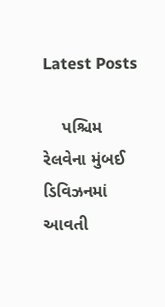Latest Posts

    પશ્ચિમ રેલવેના મુંબઈ ડિવિઝનમાં આવતી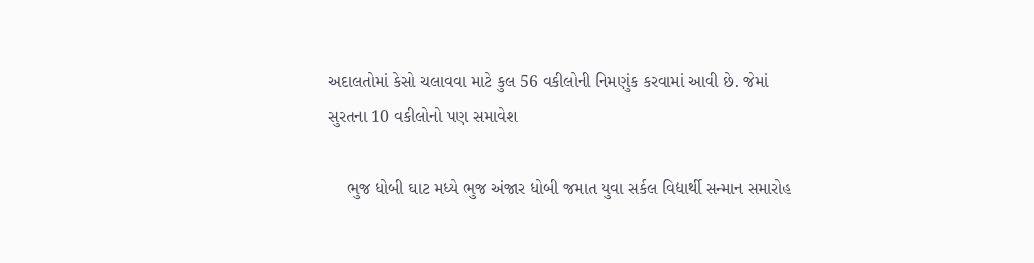અદાલતોમાં કેસો ચલાવવા માટે કુલ 56 વકીલોની નિમણુંક કરવામાં આવી છે. જેમાં સુરતના 10 વકીલોનો પણ સમાવેશ

    ભુજ ધોબી ઘાટ મધ્યે ભુજ અંજાર ધોબી જમાત યુવા સર્કલ વિદ્યાર્થી સન્માન સમારોહ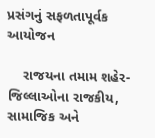પ્રસંગનું સફળતાપૂર્વક આયોજન

    રાજયના તમામ શહેર-જિલ્લાઓના રાજકીય, સામાજિક અને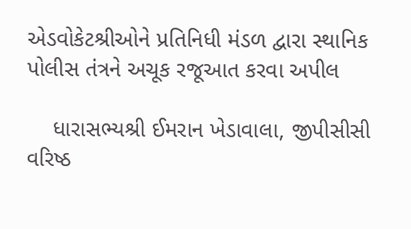એડવોકેટશ્રીઓને પ્રતિનિધી મંડળ દ્વારા સ્થાનિક પોલીસ તંત્રને અચૂક રજૂઆત કરવા અપીલ

    ધારાસભ્યશ્રી ઈમરાન ખેડાવાલા, જીપીસીસી વરિષ્ઠ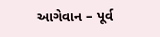આગેવાન – પૂર્વ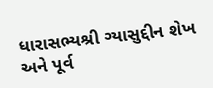ધારાસભ્યશ્રી ગ્યાસુદ્દીન શેખ અને પૂર્વ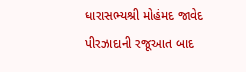ધારાસભ્યશ્રી મોહંમદ જાવેદ પીરઝાદાની રજૂઆત બાદ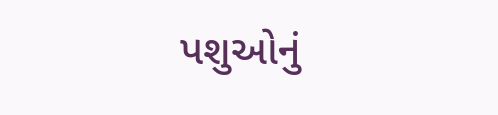પશુઓનું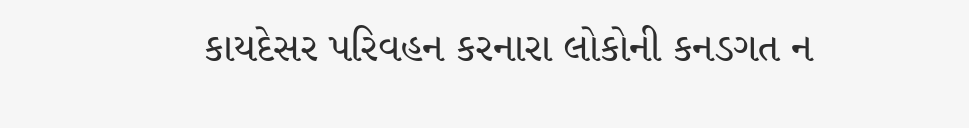કાયદેસર પરિવહન કરનારા લોકોની કનડગત ન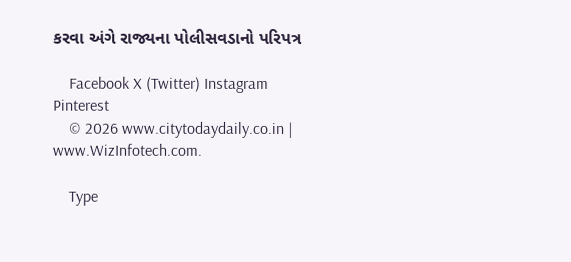કરવા અંગે રાજ્યના પોલીસવડાનો પરિપત્ર

    Facebook X (Twitter) Instagram Pinterest
    © 2026 www.citytodaydaily.co.in | www.WizInfotech.com.

    Type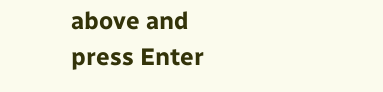above and press Enter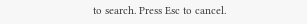to search. Press Esc to cancel.